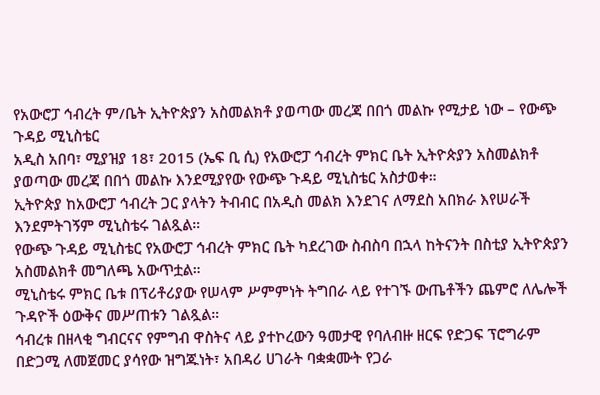የአውሮፓ ኅብረት ም/ቤት ኢትዮጵያን አስመልክቶ ያወጣው መረጃ በበጎ መልኩ የሚታይ ነው – የውጭ ጉዳይ ሚኒስቴር
አዲስ አበባ፣ ሚያዝያ 18፣ 2015 (ኤፍ ቢ ሲ) የአውሮፓ ኅብረት ምክር ቤት ኢትዮጵያን አስመልክቶ ያወጣው መረጃ በበጎ መልኩ እንደሚያየው የውጭ ጉዳይ ሚኒስቴር አስታወቀ።
ኢትዮጵያ ከአውሮፓ ኅብረት ጋር ያላትን ትብብር በአዲስ መልክ እንደገና ለማደስ አበክራ እየሠራች እንደምትገኝም ሚኒስቴሩ ገልጿል።
የውጭ ጉዳይ ሚኒስቴር የአውሮፓ ኅብረት ምክር ቤት ካደረገው ስብስባ በኋላ ከትናንት በስቲያ ኢትዮጵያን አስመልክቶ መግለጫ አውጥቷል።
ሚኒስቴሩ ምክር ቤቱ በፕሪቶሪያው የሠላም ሥምምነት ትግበራ ላይ የተገኙ ውጤቶችን ጨምሮ ለሌሎች ጉዳዮች ዕውቅና መሥጠቱን ገልጿል።
ኅብረቱ በዘላቂ ግብርናና የምግብ ዋስትና ላይ ያተኮረውን ዓመታዊ የባለብዙ ዘርፍ የድጋፍ ፕሮግራም በድጋሚ ለመጀመር ያሳየው ዝግጁነት፣ አበዳሪ ሀገራት ባቋቋሙት የጋራ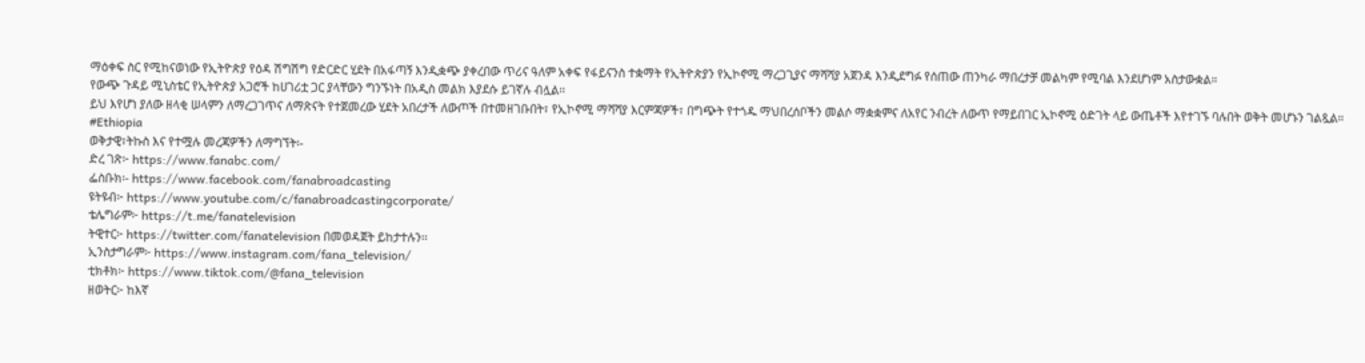ማዕቀፍ ስር የሚከናወነው የኢትዮጵያ የዕዳ ሽግሽግ የድርድር ሂደት በአፋጣኝ እንዲቋጭ ያቀረበው ጥሪና ዓለም አቀፍ የፋይናንስ ተቋማት የኢትዮጵያን የኢኮኖሚ ማረጋጊያና ማሻሻያ አጀንዳ እንዲደግፉ የሰጠው ጠንካራ ማበረታቻ መልካም የሚባል እንደሆነም አስታውቋል።
የውጭ ጉዳይ ሚኒስቴር የኢትዮጵያ አጋሮች ከሀገሪቷ ጋር ያላቸውን ግንኙነት በአዲስ መልክ እያደሱ ይገኛሉ ብሏል፡፡
ይህ እየሆነ ያለው ዘላቂ ሠላምን ለማረጋገጥና ለማጽናት የተጀመረው ሂደት አበረታች ለውጦች በተመዘገቡበት፣ የኢኮኖሚ ማሻሻያ እርምጃዎች፣ በግጭት የተጎዱ ማህበረሰቦችን መልሶ ማቋቋምና ለአየር ንብረት ለውጥ የማይበገር ኢኮኖሚ ዕድገት ላይ ውጤቶች እየተገኙ ባሉበት ወቅት መሆኑን ገልጿል።
#Ethiopia
ወቅታዊ፣ትኩስ እና የተሟሉ መረጃዎችን ለማግኘት፡-
ድረ ገጽ፦ https://www.fanabc.com/
ፌስቡክ፡- https://www.facebook.com/fanabroadcasting
ዩትዩብ፦ https://www.youtube.com/c/fanabroadcastingcorporate/
ቴሌግራም፦ https://t.me/fanatelevision
ትዊተር፦ https://twitter.com/fanatelevision በመወዳጀት ይከታተሉን፡፡
ኢንስታግራም፦ https://www.instagram.com/fana_television/
ቲክቶክ፦ https://www.tiktok.com/@fana_television
ዘወትር፦ ከእኛ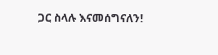ጋር ስላሉ እናመሰግናለን!